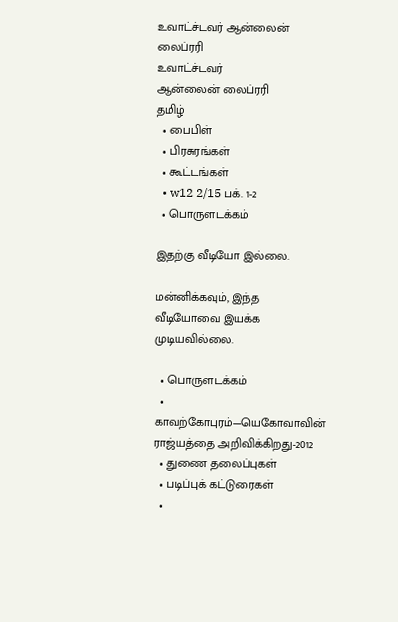உவாட்ச்டவர் ஆன்லைன் லைப்ரரி
உவாட்ச்டவர்
ஆன்லைன் லைப்ரரி
தமிழ்
  • பைபிள்
  • பிரசுரங்கள்
  • கூட்டங்கள்
  • w12 2/15 பக். 1-2
  • பொருளடக்கம்

இதற்கு வீடியோ இல்லை.

மன்னிக்கவும், இந்த வீடியோவை இயக்க முடியவில்லை.

  • பொருளடக்கம்
  • காவற்கோபுரம்—யெகோவாவின் ராஜ்யத்தை அறிவிக்கிறது-2012
  • துணை தலைப்புகள்
  • படிப்புக் கட்டுரைகள்
  •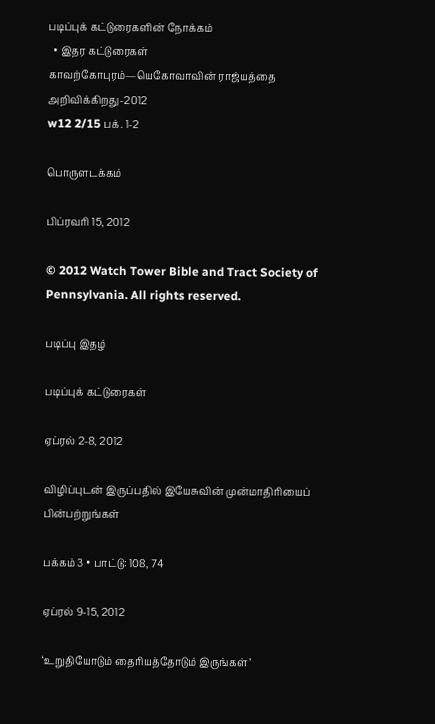படிப்புக் கட்டுரைகளின் நோக்கம்
  • இதர கட்டுரைகள்
காவற்கோபுரம்—யெகோவாவின் ராஜ்யத்தை அறிவிக்கிறது-2012
w12 2/15 பக். 1-2

பொருளடக்கம்

பிப்ரவரி 15, 2012

© 2012 Watch Tower Bible and Tract Society of Pennsylvania. All rights reserved.

படிப்பு இதழ்

படிப்புக் கட்டுரைகள்

ஏப்ரல் 2-8, 2012

விழிப்புடன் இருப்பதில் இயேசுவின் முன்மாதிரியைப் பின்பற்றுங்கள்

பக்கம் 3 • பாட்டு: 108, 74

ஏப்ரல் 9-15, 2012

‘உறுதியோடும் தைரியத்தோடும் இருங்கள்’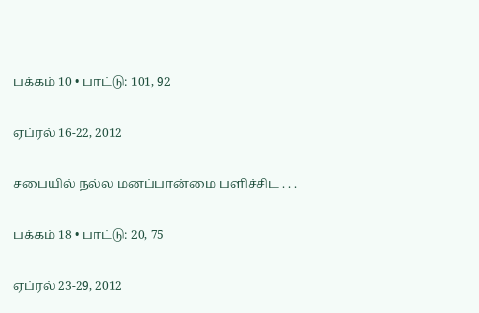பக்கம் 10 • பாட்டு: 101, 92

ஏப்ரல் 16-22, 2012

சபையில் நல்ல மனப்பான்மை பளிச்சிட . . .

பக்கம் 18 • பாட்டு: 20, 75

ஏப்ரல் 23-29, 2012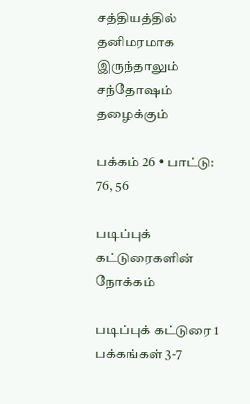சத்தியத்தில் தனிமரமாக இருந்தாலும் சந்தோஷம் தழைக்கும்

பக்கம் 26 • பாட்டு: 76, 56

படிப்புக் கட்டுரைகளின் நோக்கம்

படிப்புக் கட்டுரை 1 பக்கங்கள் 3-7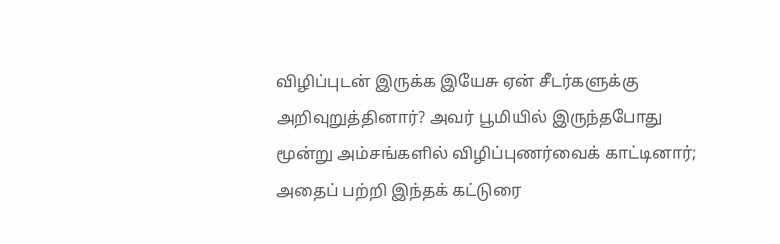விழிப்புடன் இருக்க இயேசு ஏன் சீடர்களுக்கு அறிவுறுத்தினார்? அவர் பூமியில் இருந்தபோது மூன்று அம்சங்களில் விழிப்புணர்வைக் காட்டினார்; அதைப் பற்றி இந்தக் கட்டுரை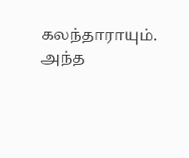கலந்தாராயும். அந்த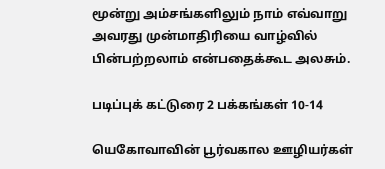மூன்று அம்சங்களிலும் நாம் எவ்வாறு அவரது முன்மாதிரியை வாழ்வில் பின்பற்றலாம் என்பதைக்கூட அலசும்.

படிப்புக் கட்டுரை 2 பக்கங்கள் 10-14

யெகோவாவின் பூர்வகால ஊழியர்கள்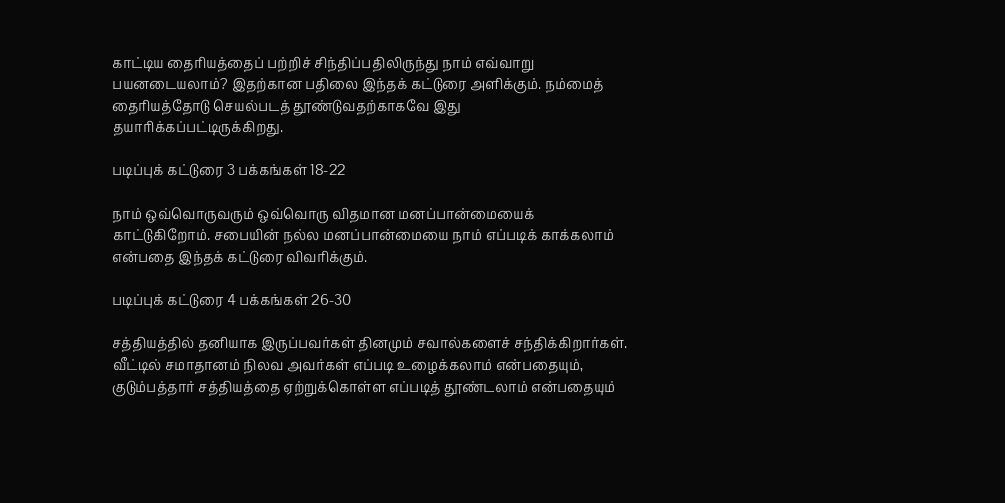காட்டிய தைரியத்தைப் பற்றிச் சிந்திப்பதிலிருந்து நாம் எவ்வாறு பயனடையலாம்? இதற்கான பதிலை இந்தக் கட்டுரை அளிக்கும். நம்மைத் தைரியத்தோடு செயல்படத் தூண்டுவதற்காகவே இது தயாரிக்கப்பட்டிருக்கிறது.

படிப்புக் கட்டுரை 3 பக்கங்கள் 18-22

நாம் ஒவ்வொருவரும் ஒவ்வொரு விதமான மனப்பான்மையைக் காட்டுகிறோம். சபையின் நல்ல மனப்பான்மையை நாம் எப்படிக் காக்கலாம் என்பதை இந்தக் கட்டுரை விவரிக்கும்.

படிப்புக் கட்டுரை 4 பக்கங்கள் 26-30

சத்தியத்தில் தனியாக இருப்பவர்கள் தினமும் சவால்களைச் சந்திக்கிறார்கள். வீட்டில் சமாதானம் நிலவ அவர்கள் எப்படி உழைக்கலாம் என்பதையும், குடும்பத்தார் சத்தியத்தை ஏற்றுக்கொள்ள எப்படித் தூண்டலாம் என்பதையும்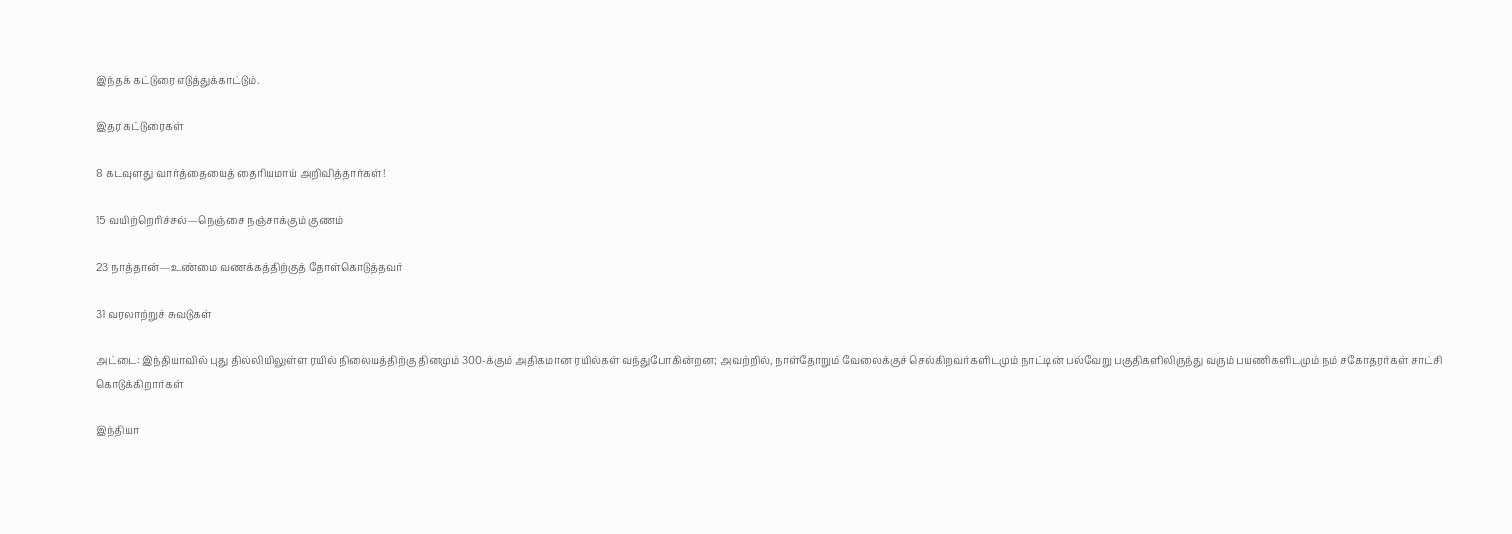இந்தக் கட்டுரை எடுத்துக்காட்டும்.

இதர கட்டுரைகள்

8 கடவுளது வார்த்தையைத் தைரியமாய் அறிவித்தார்கள்!

15 வயிற்றெரிச்சல்—நெஞ்சை நஞ்சாக்கும் குணம்

23 நாத்தான்—உண்மை வணக்கத்திற்குத் தோள்கொடுத்தவர்

31 வரலாற்றுச் சுவடுகள்

அட்டை: இந்தியாவில் புது தில்லியிலுள்ள ரயில் நிலையத்திற்கு தினமும் 300-க்கும் அதிகமான ரயில்கள் வந்துபோகின்றன; அவற்றில், நாள்தோறும் வேலைக்குச் செல்கிறவர்களிடமும் நாட்டின் பல்வேறு பகுதிகளிலிருந்து வரும் பயணிகளிடமும் நம் சகோதரர்கள் சாட்சி கொடுக்கிறார்கள்

இந்தியா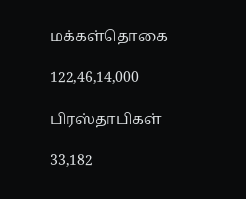மக்கள்தொகை

122,46,14,000

பிரஸ்தாபிகள்

33,182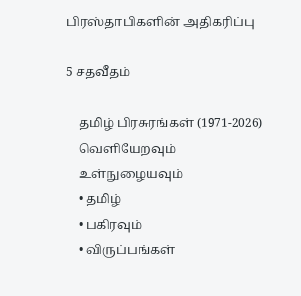பிரஸ்தாபிகளின் அதிகரிப்பு

5 சதவீதம்

    தமிழ் பிரசுரங்கள் (1971-2026)
    வெளியேறவும்
    உள்நுழையவும்
    • தமிழ்
    • பகிரவும்
    • விருப்பங்கள்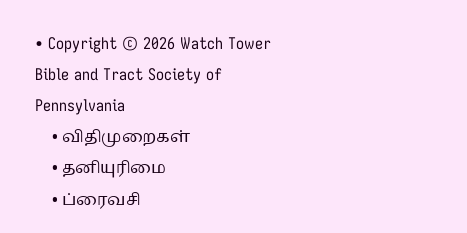• Copyright © 2026 Watch Tower Bible and Tract Society of Pennsylvania
    • விதிமுறைகள்
    • தனியுரிமை
    • ப்ரைவசி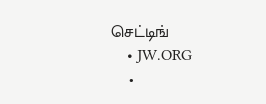செட்டிங்
    • JW.ORG
    •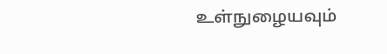உள்நுழையவும்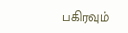பகிரவும்